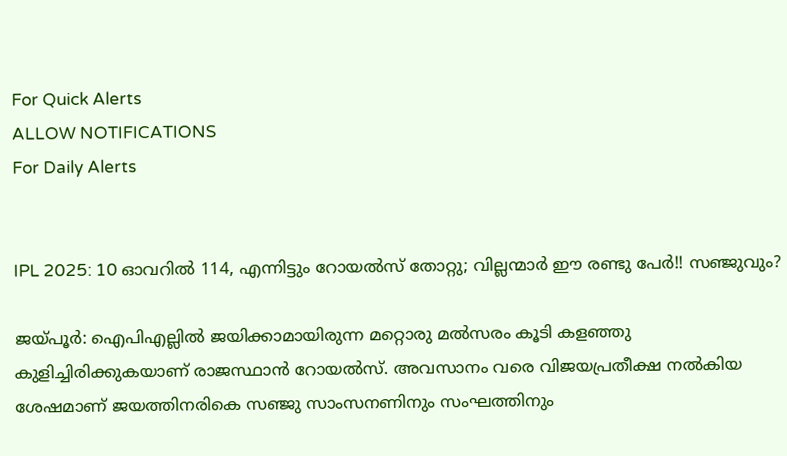For Quick Alerts
ALLOW NOTIFICATIONS
For Daily Alerts


IPL 2025: 10 ഓവറില്‍ 114, എന്നിട്ടും റോയല്‍സ് തോറ്റു; വില്ലന്മാര്‍ ഈ രണ്ടു പേര്‍!! സഞ്ജുവും?

ജയ്പൂര്‍: ഐപിഎല്ലില്‍ ജയിക്കാമായിരുന്ന മറ്റൊരു മല്‍സരം കൂടി കളഞ്ഞു കുളിച്ചിരിക്കുകയാണ് രാജസ്ഥാന്‍ റോയല്‍സ്. അവസാനം വരെ വിജയപ്രതീക്ഷ നല്‍കിയ ശേഷമാണ് ജയത്തിനരികെ സഞ്ജു സാംസനണിനും സംഘത്തിനും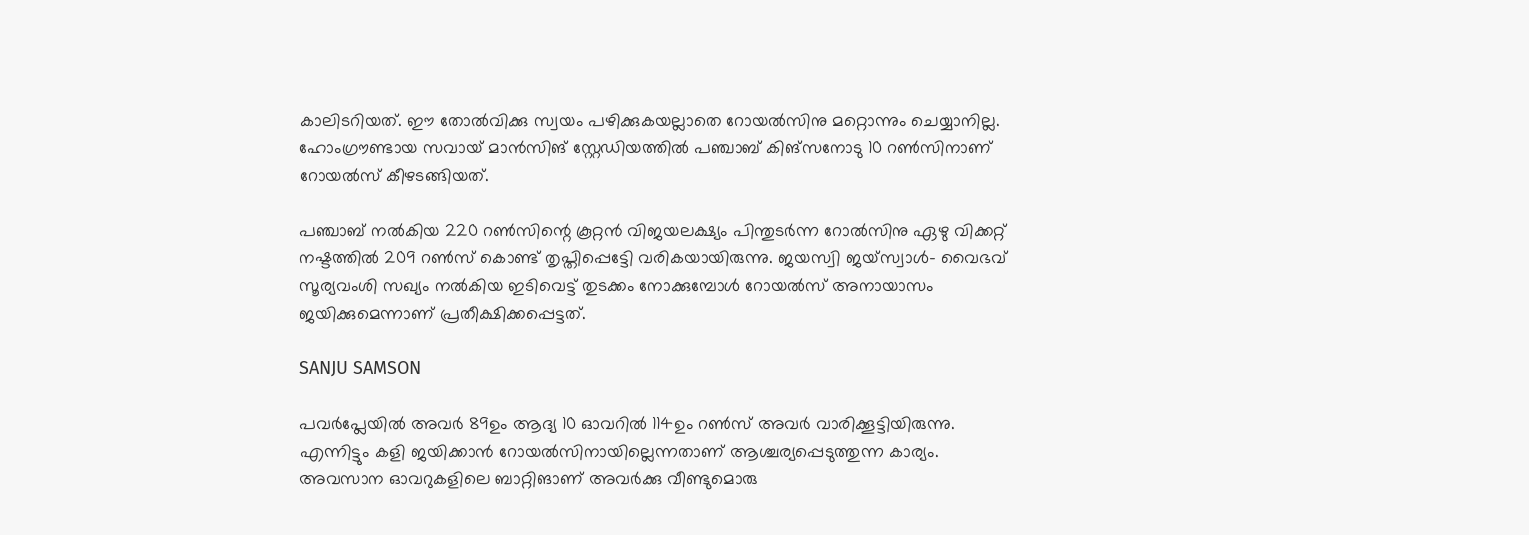കാലിടറിയത്. ഈ തോല്‍വിക്കു സ്വയം പഴിക്കുകയല്ലാതെ റോയല്‍സിനു മറ്റൊന്നും ചെയ്യാനില്ല. ഹോംഗ്രൗണ്ടായ സവായ് മാന്‍സിങ് സ്റ്റേഡിയത്തില്‍ പഞ്ചാബ് കിങ്‌സനോടു 10 റണ്‍സിനാണ് റോയല്‍സ് കീഴടങ്ങിയത്.

പഞ്ചാബ് നല്‍കിയ 220 റണ്‍സിന്റെ കൂറ്റന്‍ വിജയലക്ഷ്യം പിന്തുടര്‍ന്ന റോല്‍സിനു ഏഴു വിക്കറ്റ് നഷ്ടത്തില്‍ 209 റണ്‍സ് കൊണ്ട് തൃപ്തിപ്പെട്ടേി വരികയായിരുന്നു. ജയസ്വി ജയ്‌സ്വാള്‍- വൈഭവ് സൂര്യവംശി സഖ്യം നല്‍കിയ ഇടിവെട്ട് തുടക്കം നോക്കുമ്പോള്‍ റോയല്‍സ് അനായാസം ജയിക്കുമെന്നാണ് പ്രതീക്ഷിക്കപ്പെട്ടത്.

SANJU SAMSON

പവര്‍പ്ലേയില്‍ അവര്‍ 89ഉം ആദ്യ 10 ഓവറില്‍ 114ഉം റണ്‍സ് അവര്‍ വാരിക്കൂട്ടിയിരുന്നു. എന്നിട്ടും കളി ജയിക്കാന്‍ റോയല്‍സിനായില്ലെന്നതാണ് ആശ്ചര്യപ്പെടുത്തുന്ന കാര്യം. അവസാന ഓവറുകളിലെ ബാറ്റിങാണ് അവര്‍ക്കു വീണ്ടുമൊരു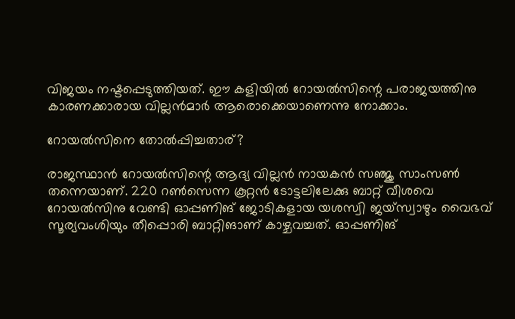വിജയം നഷ്ടപ്പെടുത്തിയത്. ഈ കളിയില്‍ റോയല്‍സിന്റെ പരാജയത്തിനു കാരണക്കാരായ വില്ലന്‍മാര്‍ ആരൊക്കെയാണെന്നു നോക്കാം.

റോയല്‍സിനെ തോല്‍പ്പിച്ചതാര്?

രാജസ്ഥാന്‍ റോയല്‍സിന്റെ ആദ്യ വില്ലന്‍ നായകന്‍ സഞ്ജു സാംസണ്‍ തന്നെയാണ്. 220 റണ്‍സെന്ന കൂറ്റന്‍ ടോട്ടലിലേക്കു ബാറ്റ് വീശവെ റോയല്‍സിനു വേണ്ടി ഓപ്പണിങ് ജോടികളായ യശസ്വി ജയ്‌സ്വാഴും വൈഭവ് സൂര്യവംശിയും തീപ്പൊരി ബാറ്റിങാണ് കാഴ്ചവച്ചത്. ഓപ്പണിങ്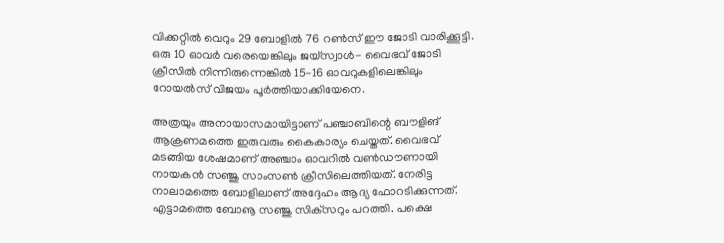വിക്കറ്റില്‍ വെറും 29 ബോളില്‍ 76 റണ്‍സ് ഈ ജോടി വാരിക്കൂട്ടി. ഒരു 10 ഓവര്‍ വരെയെങ്കിലും ജയ്‌സ്വാള്‍- വൈഭവ് ജോടി ക്രീസില്‍ നിന്നിരുന്നെങ്കില്‍ 15-16 ഓവറുകളിലെങ്കിലും റോയല്‍സ് വിജയം പൂര്‍ത്തിയാക്കിയേനെ.

അത്രയും അനായാസമായിട്ടാണ് പഞ്ചാബിന്റെ ബൗളിങ് ആക്രണമത്തെ ഇരുവരും കൈകാര്യം ചെയ്തത്. വൈഭവ് മടങ്ങിയ ശേഷമാണ് അഞ്ചാം ഓവറില്‍ വണ്‍ഡൗണായി നായകന്‍ സഞ്ജു സാംസണ്‍ ക്രീസിലെത്തിയത്. നേരിട്ട നാലാമത്തെ ബോളിലാണ് അദ്ദേഹം ആദ്യ ഫോറടിക്കുന്നത്. എട്ടാമത്തെ ബോൡ സഞ്ജു സിക്‌സറും പറത്തി. പക്ഷെ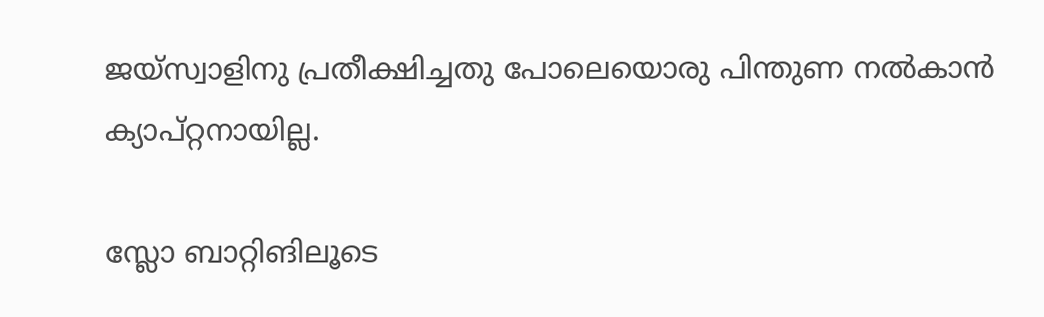ജയ്‌സ്വാളിനു പ്രതീക്ഷിച്ചതു പോലെയൊരു പിന്തുണ നല്‍കാന്‍ ക്യാപ്റ്റനായില്ല.

സ്ലോ ബാറ്റിങിലൂടെ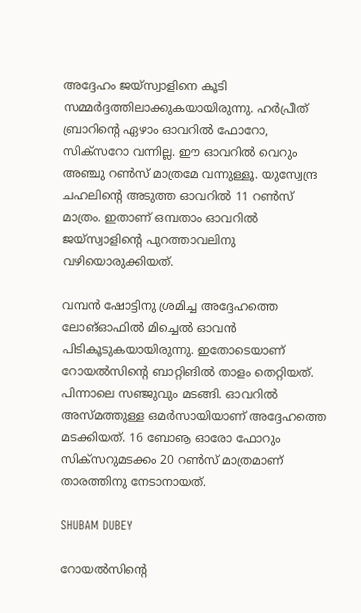അദ്ദേഹം ജയ്‌സ്വാളിനെ കൂടി സമ്മര്‍ദ്ദത്തിലാക്കുകയായിരുന്നു. ഹര്‍പ്രീത് ബ്രാറിന്റെ ഏഴാം ഓവറില്‍ ഫോറോ, സിക്‌സറോ വന്നില്ല. ഈ ഓവറില്‍ വെറും അഞ്ചു റണ്‍സ് മാത്രമേ വന്നുള്ളൂ. യുസ്വേന്ദ്ര ചഹലിന്റെ അടുത്ത ഓവറില്‍ 11 റണ്‍സ് മാത്രം. ഇതാണ് ഒമ്പതാം ഓവറില്‍ ജയ്‌സ്വാളിന്റെ പുറത്താവലിനു വഴിയൊരുക്കിയത്.

വമ്പന്‍ ഷോട്ടിനു ശ്രമിച്ച അദ്ദേഹത്തെ ലോങ്ഓഫില്‍ മിച്ചെല്‍ ഓവന്‍ പിടികൂടുകയായിരുന്നു. ഇതോടെയാണ് റോയല്‍സിന്റെ ബാറ്റിങില്‍ താളം തെറ്റിയത്. പിന്നാലെ സഞ്ജുവും മടങ്ങി. ഓവറില്‍ അസ്മത്തുള്ള ഒമര്‍സായിയാണ് അദ്ദേഹത്തെ മടക്കിയത്. 16 ബോൡ ഓരോ ഫോറും സിക്‌സറുമടക്കം 20 റണ്‍സ് മാത്രമാണ് താരത്തിനു നേടാനായത്.

SHUBAM DUBEY

റോയല്‍സിന്റെ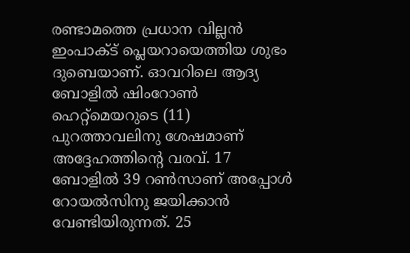രണ്ടാമത്തെ പ്രധാന വില്ലന്‍ ഇംപാക്ട് പ്ലെയറായെത്തിയ ശുഭം ദുബെയാണ്. ഓവറിലെ ആദ്യ ബോളില്‍ ഷിംറോണ്‍ ഹെറ്റ്‌മെയറുടെ (11) പുറത്താവലിനു ശേഷമാണ് അദ്ദേഹത്തിന്റെ വരവ്. 17 ബോളില്‍ 39 റണ്‍സാണ് അപ്പോള്‍ റോയല്‍സിനു ജയിക്കാന്‍ വേണ്ടിയിരുന്നത്. 25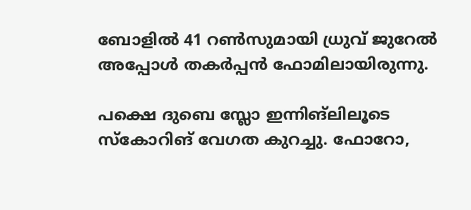ബോളില്‍ 41 റണ്‍സുമായി ധ്രുവ് ജുറേല്‍ അപ്പോള്‍ തകര്‍പ്പന്‍ ഫോമിലായിരുന്നു.

പക്ഷെ ദുബെ സ്ലോ ഇന്നിങ്‌ലിലൂടെ സ്‌കോറിങ് വേഗത കുറച്ചു. ഫോറോ,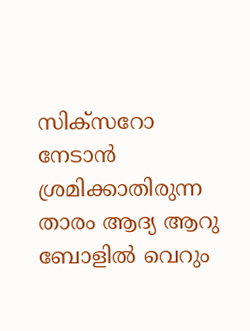സിക്‌സറോ നേടാന്‍ ശ്രമിക്കാതിരുന്ന താരം ആദ്യ ആറു ബോളില്‍ വെറും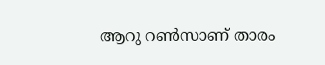ആറു റണ്‍സാണ് താരം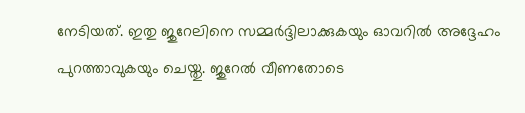നേടിയത്. ഇതു ജുറേലിനെ സമ്മര്‍ദ്ദിലാക്കുകയും ഓവറില്‍ അദ്ദേഹം പുറത്താവുകയും ചെയ്തു. ജുറേല്‍ വീണതോടെ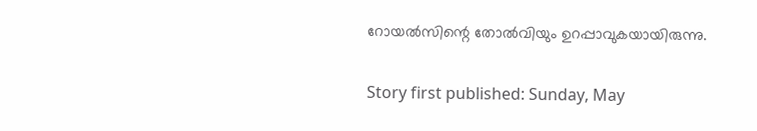റോയല്‍സിന്റെ തോല്‍വിയും ഉറപ്പാവുകയായിരുന്നു.

Story first published: Sunday, May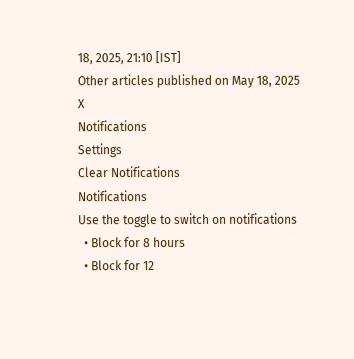18, 2025, 21:10 [IST]
Other articles published on May 18, 2025
X
Notifications
Settings
Clear Notifications
Notifications
Use the toggle to switch on notifications
  • Block for 8 hours
  • Block for 12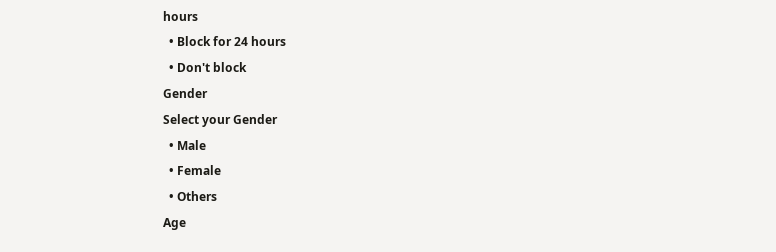hours
  • Block for 24 hours
  • Don't block
Gender
Select your Gender
  • Male
  • Female
  • Others
Age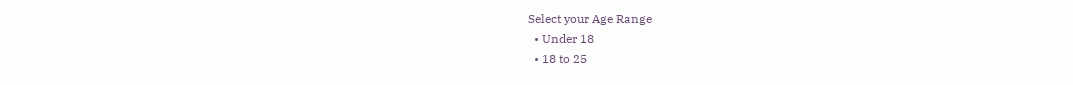Select your Age Range
  • Under 18
  • 18 to 25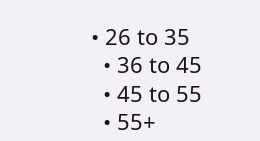• 26 to 35
  • 36 to 45
  • 45 to 55
  • 55+